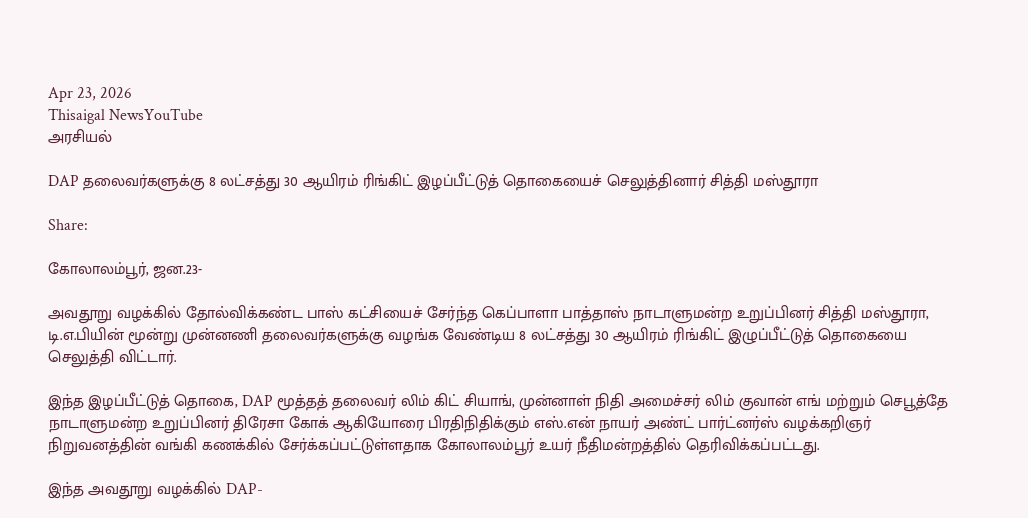Apr 23, 2026
Thisaigal NewsYouTube
அரசியல்

DAP தலைவர்களுக்கு 8 லட்சத்து 30 ஆயிரம் ரிங்கிட் இழப்பீட்டுத் தொகையைச் செலுத்தினார் சித்தி மஸ்தூரா

Share:

கோலாலம்பூர், ஜன.23-

அவதூறு வழக்கில் தோல்விக்கண்ட பாஸ் கட்சியைச் சேர்ந்த கெப்பாளா பாத்தாஸ் நாடாளுமன்ற உறுப்பினர் சித்தி மஸ்தூரா, டி.எ.பியின் மூன்று முன்னணி தலைவர்களுக்கு வழங்க வேண்டிய 8 லட்சத்து 30 ஆயிரம் ரிங்கிட் இழுப்பீட்டுத் தொகையை செலுத்தி விட்டார்.

இந்த இழப்பீட்டுத் தொகை, DAP மூத்தத் தலைவர் லிம் கிட் சியாங், முன்னாள் நிதி அமைச்சர் லிம் குவான் எங் மற்றும் செபூத்தே நாடாளுமன்ற உறுப்பினர் திரேசா கோக் ஆகியோரை பிரதிநிதிக்கும் எஸ்.என் நாயர் அண்ட் பார்ட்னர்ஸ் வழக்கறிஞர் நிறுவனத்தின் வங்கி கணக்கில் சேர்க்கப்பட்டுள்ளதாக கோலாலம்பூர் உயர் நீதிமன்றத்தில் தெரிவிக்கப்பட்டது.

இந்த அவதூறு வழக்கில் DAP-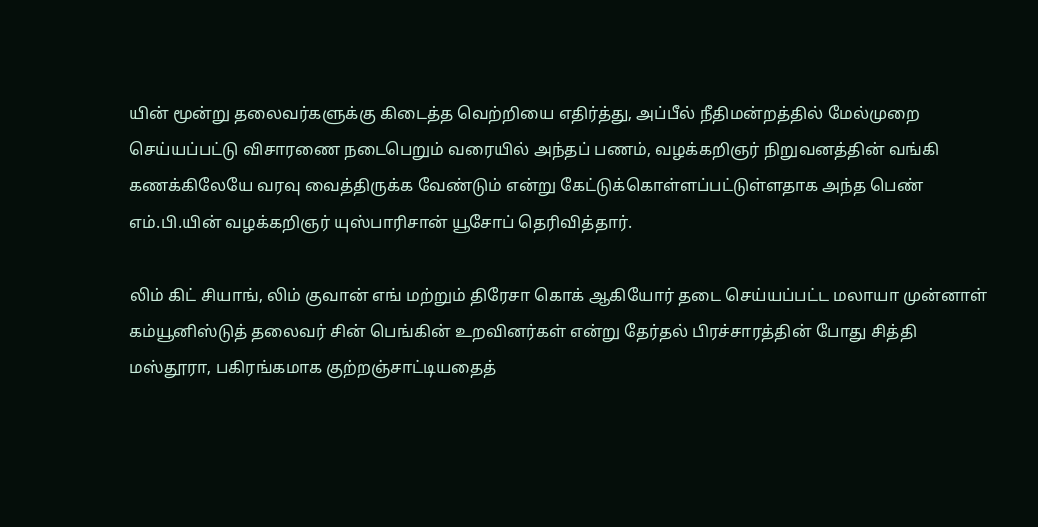யின் மூன்று தலைவர்களுக்கு கிடைத்த வெற்றியை எதிர்த்து, அப்பீல் நீதிமன்றத்தில் மேல்முறை செய்யப்பட்டு விசாரணை நடைபெறும் வரையில் அந்தப் பணம், வழக்கறிஞர் நிறுவனத்தின் வங்கி கணக்கிலேயே வரவு வைத்திருக்க வேண்டும் என்று கேட்டுக்கொள்ளப்பட்டுள்ளதாக அந்த பெண் எம்.பி.யின் வழக்கறிஞர் யுஸ்பாரிசான் யூசோப் தெரிவித்தார்.

லிம் கிட் சியாங், லிம் குவான் எங் மற்றும் திரேசா கொக் ஆகியோர் தடை செய்யப்பட்ட மலாயா முன்னாள் கம்யூனிஸ்டுத் தலைவர் சின் பெங்கின் உறவினர்கள் என்று தேர்தல் பிரச்சாரத்தின் போது சித்தி மஸ்தூரா, பகிரங்கமாக குற்றஞ்சாட்டியதைத்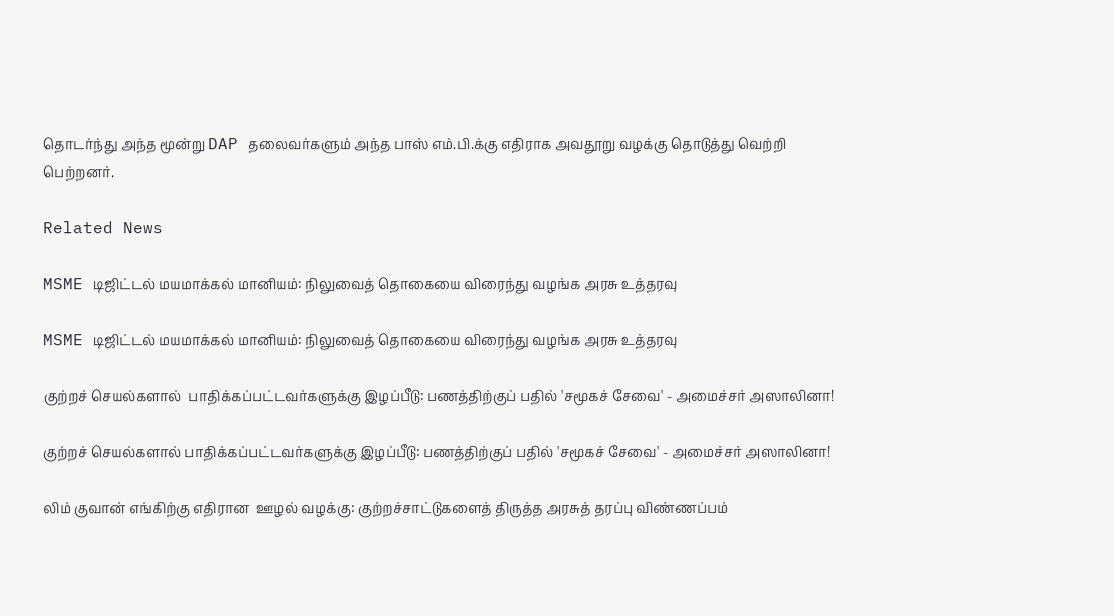தொடர்ந்து அந்த மூன்று DAP தலைவர்களும் அந்த பாஸ் எம்.பி.க்கு எதிராக அவதூறு வழக்கு தொடுத்து வெற்றி பெற்றனர்.

Related News

MSME டிஜிட்டல் மயமாக்கல் மானியம்: நிலுவைத் தொகையை விரைந்து வழங்க அரசு உத்தரவு

MSME டிஜிட்டல் மயமாக்கல் மானியம்: நிலுவைத் தொகையை விரைந்து வழங்க அரசு உத்தரவு

குற்றச் செயல்களால்  பாதிக்கப்பட்டவர்களுக்கு இழப்பீடு: பணத்திற்குப் பதில் 'சமூகச் சேவை' - அமைச்சர் அஸாலினா!

குற்றச் செயல்களால் பாதிக்கப்பட்டவர்களுக்கு இழப்பீடு: பணத்திற்குப் பதில் 'சமூகச் சேவை' - அமைச்சர் அஸாலினா!

லிம் குவான் எங்கிற்கு எதிரான  ஊழல் வழக்கு: குற்றச்சாட்டுகளைத் திருத்த அரசுத் தரப்பு விண்ணப்பம்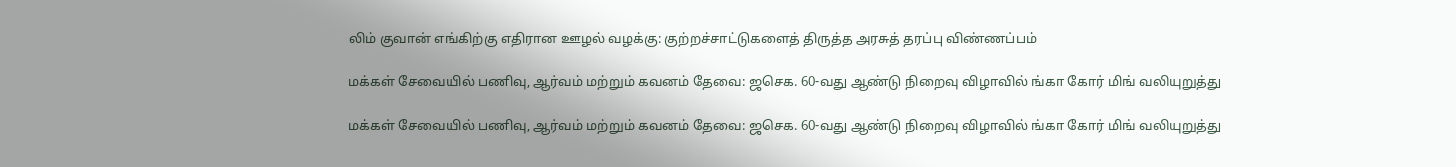லிம் குவான் எங்கிற்கு எதிரான ஊழல் வழக்கு: குற்றச்சாட்டுகளைத் திருத்த அரசுத் தரப்பு விண்ணப்பம்

மக்கள் சேவையில் பணிவு, ஆர்வம் மற்றும் கவனம் தேவை: ஜசெக. 60-வது ஆண்டு நிறைவு விழாவில் ங்கா கோர் மிங் வலியுறுத்து

மக்கள் சேவையில் பணிவு, ஆர்வம் மற்றும் கவனம் தேவை: ஜசெக. 60-வது ஆண்டு நிறைவு விழாவில் ங்கா கோர் மிங் வலியுறுத்து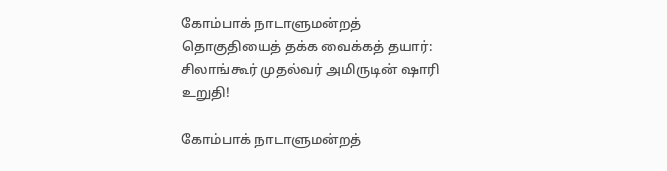கோம்பாக் நாடாளுமன்றத் தொகுதியைத் தக்க வைக்கத் தயார்: சிலாங்கூர் முதல்வர் அமிருடின் ஷாரி உறுதி!

கோம்பாக் நாடாளுமன்றத்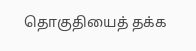தொகுதியைத் தக்க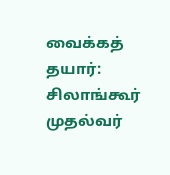வைக்கத் தயார்: சிலாங்கூர் முதல்வர்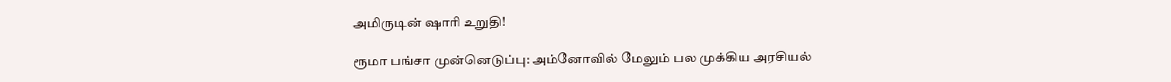அமிருடின் ஷாரி உறுதி!

ரூமா பங்சா முன்னெடுப்பு: அம்னோவில் மேலும் பல முக்கிய அரசியல்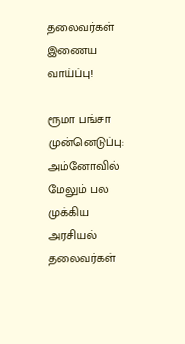தலைவர்கள் இணைய வாய்ப்பு!

ரூமா பங்சா முன்னெடுப்பு: அம்னோவில் மேலும் பல முக்கிய அரசியல் தலைவர்கள்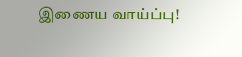இணைய வாய்ப்பு!